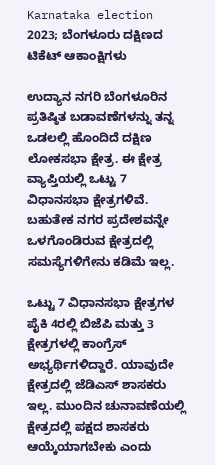Karnataka election 2023; ಬೆಂಗಳೂರು ದಕ್ಷಿಣದ ಟಿಕೆಟ್ ಆಕಾಂಕ್ಷಿಗಳು

ಉದ್ಯಾನ ನಗರಿ ಬೆಂಗಳೂರಿನ ಪ್ರತಿಷ್ಠಿತ ಬಡಾವಣೆಗಳನ್ನು ತನ್ನ ಒಡಲಲ್ಲಿ ಹೊಂದಿದೆ ದಕ್ಷಿಣ ಲೋಕಸಭಾ ಕ್ಷೇತ್ರ. ಈ ಕ್ಷೇತ್ರ ವ್ಯಾಪ್ತಿಯಲ್ಲಿ ಒಟ್ಟು 7 ವಿಧಾನಸಭಾ ಕ್ಷೇತ್ರಗಳಿವೆ. ಬಹುತೇಕ ನಗರ ಪ್ರದೇಶವನ್ನೇ ಒಳಗೊಂಡಿರುವ ಕ್ಷೇತ್ರದಲ್ಲಿ ಸಮಸ್ಯೆಗಳಿಗೇನು ಕಡಿಮೆ ಇಲ್ಲ.

ಒಟ್ಟು 7 ವಿಧಾನಸಭಾ ಕ್ಷೇತ್ರಗಳ ಪೈಕಿ 4ರಲ್ಲಿ ಬಿಜೆಪಿ ಮತ್ತು 3 ಕ್ಷೇತ್ರಗಳಲ್ಲಿ ಕಾಂಗ್ರೆಸ್ ಅಭ್ಯರ್ಥಿಗಳಿದ್ದಾರೆ. ಯಾವುದೇ ಕ್ಷೇತ್ರದಲ್ಲಿ ಜೆಡಿಎಸ್ ಶಾಸಕರು ಇಲ್ಲ. ಮುಂದಿನ ಚುನಾವಣೆಯಲ್ಲಿ ಕ್ಷೇತ್ರದಲ್ಲಿ ಪಕ್ಷದ ಶಾಸಕರು ಆಯ್ಕೆಯಾಗಬೇಕು ಎಂದು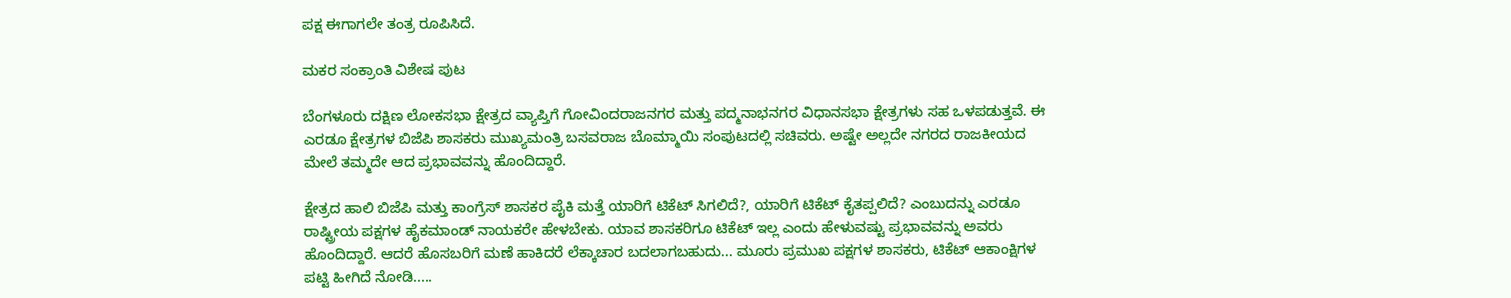ಪಕ್ಷ ಈಗಾಗಲೇ ತಂತ್ರ ರೂಪಿಸಿದೆ.

ಮಕರ ಸಂಕ್ರಾಂತಿ ವಿಶೇಷ ಪುಟ

ಬೆಂಗಳೂರು ದಕ್ಷಿಣ ಲೋಕಸಭಾ ಕ್ಷೇತ್ರದ ವ್ಯಾಪ್ತಿಗೆ ಗೋವಿಂದರಾಜನಗರ ಮತ್ತು ಪದ್ಮನಾಭನಗರ ವಿಧಾನಸಭಾ ಕ್ಷೇತ್ರಗಳು ಸಹ ಒಳಪಡುತ್ತವೆ. ಈ ಎರಡೂ ಕ್ಷೇತ್ರಗಳ ಬಿಜೆಪಿ ಶಾಸಕರು ಮುಖ್ಯಮಂತ್ರಿ ಬಸವರಾಜ ಬೊಮ್ಮಾಯಿ ಸಂಪುಟದಲ್ಲಿ ಸಚಿವರು. ಅಷ್ಟೇ ಅಲ್ಲದೇ ನಗರದ ರಾಜಕೀಯದ ಮೇಲೆ ತಮ್ಮದೇ ಆದ ಪ್ರಭಾವವನ್ನು ಹೊಂದಿದ್ದಾರೆ.

ಕ್ಷೇತ್ರದ ಹಾಲಿ ಬಿಜೆಪಿ ಮತ್ತು ಕಾಂಗ್ರೆಸ್ ಶಾಸಕರ ಪೈಕಿ ಮತ್ತೆ ಯಾರಿಗೆ ಟಿಕೆಟ್ ಸಿಗಲಿದೆ?, ಯಾರಿಗೆ ಟಿಕೆಟ್ ಕೈತಪ್ಪಲಿದೆ? ಎಂಬುದನ್ನು ಎರಡೂ ರಾಷ್ಟ್ರೀಯ ಪಕ್ಷಗಳ ಹೈಕಮಾಂಡ್ ನಾಯಕರೇ ಹೇಳಬೇಕು. ಯಾವ ಶಾಸಕರಿಗೂ ಟಿಕೆಟ್ ಇಲ್ಲ ಎಂದು ಹೇಳುವಷ್ಟು ಪ್ರಭಾವವನ್ನು ಅವರು ಹೊಂದಿದ್ದಾರೆ. ಆದರೆ ಹೊಸಬರಿಗೆ ಮಣೆ ಹಾಕಿದರೆ ಲೆಕ್ಕಾಚಾರ ಬದಲಾಗಬಹುದು... ಮೂರು ಪ್ರಮುಖ ಪಕ್ಷಗಳ ಶಾಸಕರು, ಟಿಕೆಟ್ ಆಕಾಂಕ್ಷಿಗಳ ಪಟ್ಟಿ ಹೀಗಿದೆ ನೋಡಿ.....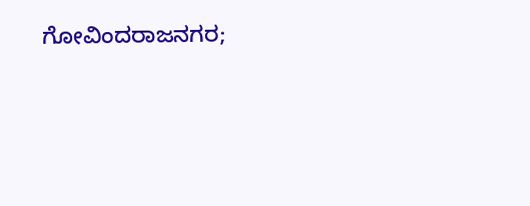ಗೋವಿಂದರಾಜನಗರ;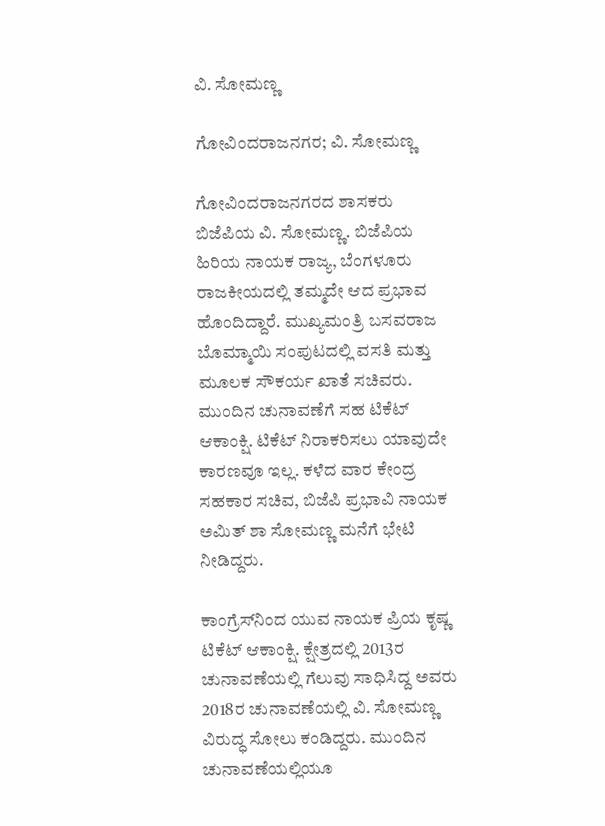ವಿ. ಸೋಮಣ್ಣ

ಗೋವಿಂದರಾಜನಗರ; ವಿ. ಸೋಮಣ್ಣ

ಗೋವಿಂದರಾಜನಗರದ ಶಾಸಕರು ಬಿಜೆಪಿಯ ವಿ. ಸೋಮಣ್ಣ. ಬಿಜೆಪಿಯ ಹಿರಿಯ ನಾಯಕ ರಾಜ್ಯ, ಬೆಂಗಳೂರು ರಾಜಕೀಯದಲ್ಲಿ ತಮ್ಮದೇ ಆದ ಪ್ರಭಾವ ಹೊಂದಿದ್ದಾರೆ. ಮುಖ್ಯಮಂತ್ರಿ ಬಸವರಾಜ ಬೊಮ್ಮಾಯಿ ಸಂಪುಟದಲ್ಲಿ ವಸತಿ ಮತ್ತು ಮೂಲಕ ಸೌಕರ್ಯ ಖಾತೆ ಸಚಿವರು. ಮುಂದಿನ ಚುನಾವಣೆಗೆ ಸಹ ಟಿಕೆಟ್ ಆಕಾಂಕ್ಷಿ. ಟಿಕೆಟ್ ನಿರಾಕರಿಸಲು ಯಾವುದೇ ಕಾರಣವೂ ಇಲ್ಲ. ಕಳೆದ ವಾರ ಕೇಂದ್ರ ಸಹಕಾರ ಸಚಿವ, ಬಿಜೆಪಿ ಪ್ರಭಾವಿ ನಾಯಕ ಅಮಿತ್ ಶಾ ಸೋಮಣ್ಣ ಮನೆಗೆ ಭೇಟಿ ನೀಡಿದ್ದರು.

ಕಾಂಗ್ರೆಸ್‌ನಿಂದ ಯುವ ನಾಯಕ ಪ್ರಿಯ ಕೃಷ್ಣ ಟಿಕೆಟ್ ಆಕಾಂಕ್ಷಿ. ಕ್ಷೇತ್ರದಲ್ಲಿ 2013ರ ಚುನಾವಣೆಯಲ್ಲಿ ಗೆಲುವು ಸಾಧಿಸಿದ್ದ ಅವರು 2018ರ ಚುನಾವಣೆಯಲ್ಲಿ ವಿ. ಸೋಮಣ್ಣ ವಿರುದ್ಧ ಸೋಲು ಕಂಡಿದ್ದರು. ಮುಂದಿನ ಚುನಾವಣೆಯಲ್ಲಿಯೂ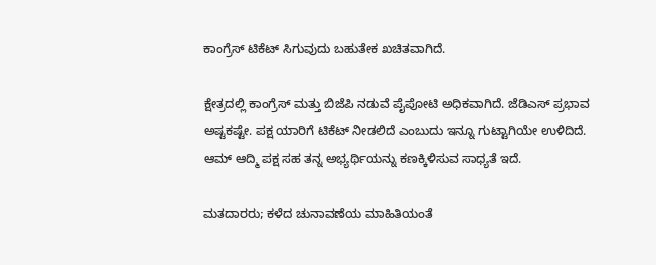ಕಾಂಗ್ರೆಸ್ ಟಿಕೆಟ್ ಸಿಗುವುದು ಬಹುತೇಕ ಖಚಿತವಾಗಿದೆ.

ಕ್ಷೇತ್ರದಲ್ಲಿ ಕಾಂಗ್ರೆಸ್ ಮತ್ತು ಬಿಜೆಪಿ ನಡುವೆ ಪೈಪೋಟಿ ಅಧಿಕವಾಗಿದೆ. ಜೆಡಿಎಸ್‌ ಪ್ರಭಾವ ಅಷ್ಟಕಷ್ಟೇ. ಪಕ್ಷ ಯಾರಿಗೆ ಟಿಕೆಟ್ ನೀಡಲಿದೆ ಎಂಬುದು ಇನ್ನೂ ಗುಟ್ಟಾಗಿಯೇ ಉಳಿದಿದೆ. ಆಮ್‌ ಆದ್ಮಿ ಪಕ್ಷ ಸಹ ತನ್ನ ಅಭ್ಯರ್ಥಿಯನ್ನು ಕಣಕ್ಕಿಳಿಸುವ ಸಾಧ್ಯತೆ ಇದೆ.

ಮತದಾರರು; ಕಳೆದ ಚುನಾವಣೆಯ ಮಾಹಿತಿಯಂತೆ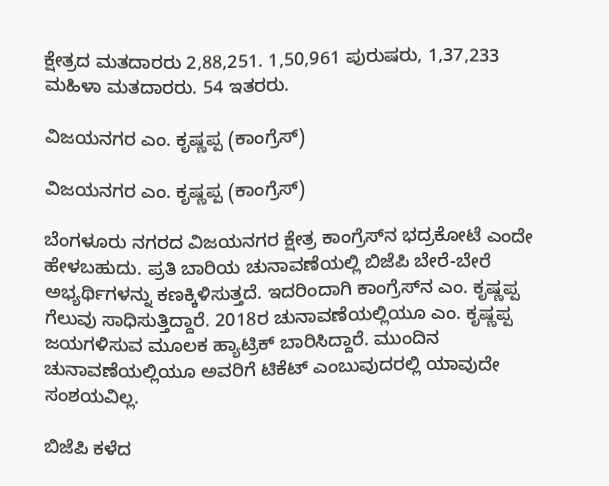ಕ್ಷೇತ್ರದ ಮತದಾರರು 2,88,251. 1,50,961 ಪುರುಷರು, 1,37,233 ಮಹಿಳಾ ಮತದಾರರು. 54 ಇತರರು.

ವಿಜಯನಗರ ಎಂ. ಕೃಷ್ಣಪ್ಪ (ಕಾಂಗ್ರೆಸ್)

ವಿಜಯನಗರ ಎಂ. ಕೃಷ್ಣಪ್ಪ (ಕಾಂಗ್ರೆಸ್)

ಬೆಂಗಳೂರು ನಗರದ ವಿಜಯನಗರ ಕ್ಷೇತ್ರ ಕಾಂಗ್ರೆಸ್‌ನ ಭದ್ರಕೋಟೆ ಎಂದೇ ಹೇಳಬಹುದು. ಪ್ರತಿ ಬಾರಿಯ ಚುನಾವಣೆಯಲ್ಲಿ ಬಿಜೆಪಿ ಬೇರೆ-ಬೇರೆ ಅಭ್ಯರ್ಥಿಗಳನ್ನು ಕಣಕ್ಕಿಳಿಸುತ್ತದೆ. ಇದರಿಂದಾಗಿ ಕಾಂಗ್ರೆಸ್‌ನ ಎಂ. ಕೃಷ್ಣಪ್ಪ ಗೆಲುವು ಸಾಧಿಸುತ್ತಿದ್ದಾರೆ. 2018ರ ಚುನಾವಣೆಯಲ್ಲಿಯೂ ಎಂ. ಕೃಷ್ಣಪ್ಪ ಜಯಗಳಿಸುವ ಮೂಲಕ ಹ್ಯಾಟ್ರಿಕ್ ಬಾರಿಸಿದ್ದಾರೆ. ಮುಂದಿನ ಚುನಾವಣೆಯಲ್ಲಿಯೂ ಅವರಿಗೆ ಟಿಕೆಟ್ ಎಂಬುವುದರಲ್ಲಿ ಯಾವುದೇ ಸಂಶಯವಿಲ್ಲ.

ಬಿಜೆಪಿ ಕಳೆದ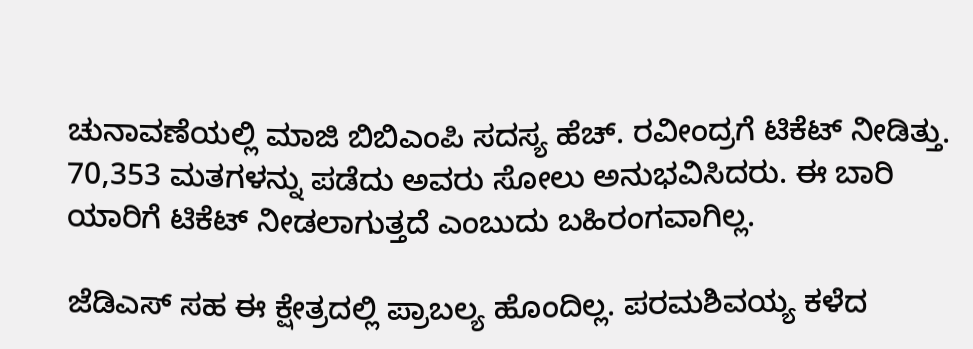ಚುನಾವಣೆಯಲ್ಲಿ ಮಾಜಿ ಬಿಬಿಎಂಪಿ ಸದಸ್ಯ ಹೆಚ್. ರವೀಂದ್ರಗೆ ಟಿಕೆಟ್ ನೀಡಿತ್ತು. 70,353 ಮತಗಳನ್ನು ಪಡೆದು ಅವರು ಸೋಲು ಅನುಭವಿಸಿದರು. ಈ ಬಾರಿ ಯಾರಿಗೆ ಟಿಕೆಟ್ ನೀಡಲಾಗುತ್ತದೆ ಎಂಬುದು ಬಹಿರಂಗವಾಗಿಲ್ಲ.

ಜೆಡಿಎಸ್ ಸಹ ಈ ಕ್ಷೇತ್ರದಲ್ಲಿ ಪ್ರಾಬಲ್ಯ ಹೊಂದಿಲ್ಲ. ಪರಮಶಿವಯ್ಯ ಕಳೆದ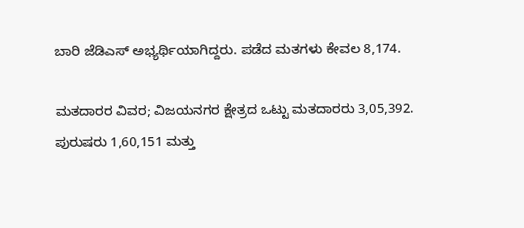ಬಾರಿ ಜೆಡಿಎಸ್ ಅಭ್ಯರ್ಥಿಯಾಗಿದ್ದರು. ಪಡೆದ ಮತಗಳು ಕೇವಲ 8,174.

ಮತದಾರರ ವಿವರ; ವಿಜಯನಗರ ಕ್ಷೇತ್ರದ ಒಟ್ಟು ಮತದಾರರು 3,05,392. ಪುರುಷರು 1,60,151 ಮತ್ತು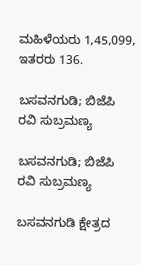ಮಹಿಳೆಯರು 1,45,099, ಇತರರು 136.

ಬಸವನಗುಡಿ; ಬಿಜೆಪಿ ರವಿ ಸುಬ್ರಮಣ್ಯ

ಬಸವನಗುಡಿ; ಬಿಜೆಪಿ ರವಿ ಸುಬ್ರಮಣ್ಯ

ಬಸವನಗುಡಿ ಕ್ಷೇತ್ರದ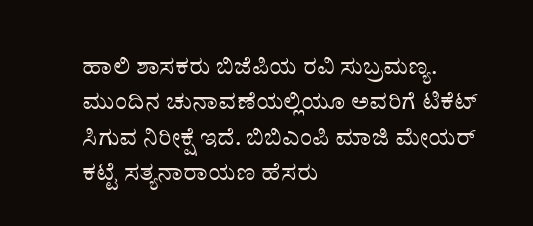ಹಾಲಿ ಶಾಸಕರು ಬಿಜೆಪಿಯ ರವಿ ಸುಬ್ರಮಣ್ಯ. ಮುಂದಿನ ಚುನಾವಣೆಯಲ್ಲಿಯೂ ಅವರಿಗೆ ಟಿಕೆಟ್ ಸಿಗುವ ನಿರೀಕ್ಷೆ ಇದೆ. ಬಿಬಿಎಂಪಿ ಮಾಜಿ ಮೇಯರ್ ಕಟ್ಟೆ ಸತ್ಯನಾರಾಯಣ ಹೆಸರು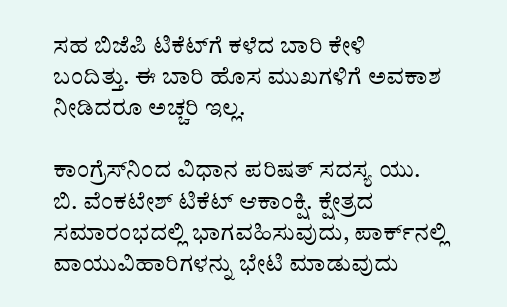ಸಹ ಬಿಜೆಪಿ ಟಿಕೆಟ್‌ಗೆ ಕಳೆದ ಬಾರಿ ಕೇಳಿ ಬಂದಿತ್ತು. ಈ ಬಾರಿ ಹೊಸ ಮುಖಗಳಿಗೆ ಅವಕಾಶ ನೀಡಿದರೂ ಅಚ್ಚರಿ ಇಲ್ಲ.

ಕಾಂಗ್ರೆಸ್‌ನಿಂದ ವಿಧಾನ ಪರಿಷತ್ ಸದಸ್ಯ ಯು. ಬಿ. ವೆಂಕಟೇಶ್ ಟಿಕೆಟ್ ಆಕಾಂಕ್ಷಿ. ಕ್ಷೇತ್ರದ ಸಮಾರಂಭದಲ್ಲಿ ಭಾಗವಹಿಸುವುದು, ಪಾರ್ಕ್‌ನಲ್ಲಿ ವಾಯುವಿಹಾರಿಗಳನ್ನು ಭೇಟಿ ಮಾಡುವುದು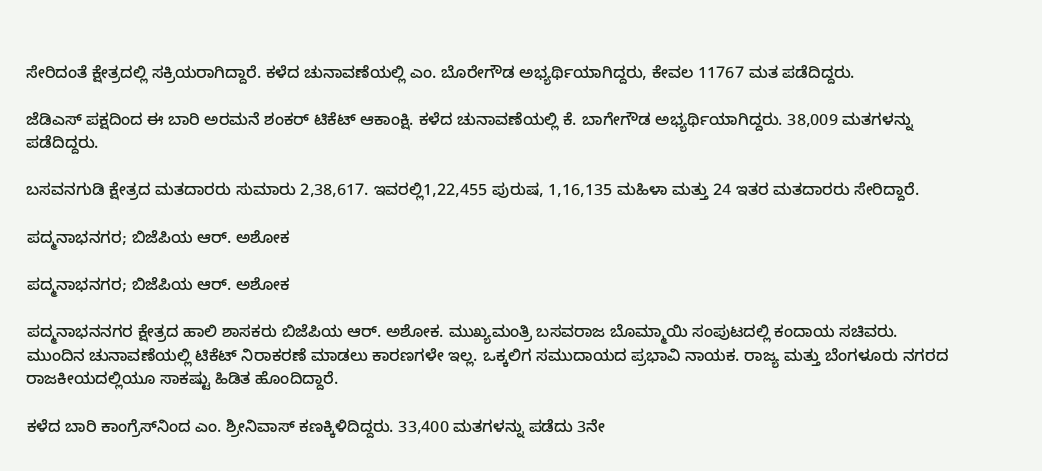ಸೇರಿದಂತೆ ಕ್ಷೇತ್ರದಲ್ಲಿ ಸಕ್ರಿಯರಾಗಿದ್ದಾರೆ. ಕಳೆದ ಚುನಾವಣೆಯಲ್ಲಿ ಎಂ. ಬೊರೇಗೌಡ ಅಭ್ಯರ್ಥಿಯಾಗಿದ್ದರು, ಕೇವಲ 11767 ಮತ ಪಡೆದಿದ್ದರು.

ಜೆಡಿಎಸ್‌ ಪಕ್ಷದಿಂದ ಈ ಬಾರಿ ಅರಮನೆ ಶಂಕರ್ ಟಿಕೆಟ್ ಆಕಾಂಕ್ಷಿ. ಕಳೆದ ಚುನಾವಣೆಯಲ್ಲಿ ಕೆ. ಬಾಗೇಗೌಡ ಅಭ್ಯರ್ಥಿಯಾಗಿದ್ದರು. 38,009 ಮತಗಳನ್ನು ಪಡೆದಿದ್ದರು.

ಬಸವನಗುಡಿ ಕ್ಷೇತ್ರದ ಮತದಾರರು ಸುಮಾರು 2,38,617. ಇವರಲ್ಲಿ1,22,455 ಪುರುಷ, 1,16,135 ಮಹಿಳಾ ಮತ್ತು 24 ಇತರ ಮತದಾರರು ಸೇರಿದ್ದಾರೆ.

ಪದ್ಮನಾಭನಗರ; ಬಿಜೆಪಿಯ ಆರ್. ಅಶೋಕ

ಪದ್ಮನಾಭನಗರ; ಬಿಜೆಪಿಯ ಆರ್. ಅಶೋಕ

ಪದ್ಮನಾಭನನಗರ ಕ್ಷೇತ್ರದ ಹಾಲಿ ಶಾಸಕರು ಬಿಜೆಪಿಯ ಆರ್. ಅಶೋಕ. ಮುಖ್ಯಮಂತ್ರಿ ಬಸವರಾಜ ಬೊಮ್ಮಾಯಿ ಸಂಪುಟದಲ್ಲಿ ಕಂದಾಯ ಸಚಿವರು. ಮುಂದಿನ ಚುನಾವಣೆಯಲ್ಲಿ ಟಿಕೆಟ್ ನಿರಾಕರಣೆ ಮಾಡಲು ಕಾರಣಗಳೇ ಇಲ್ಲ. ಒಕ್ಕಲಿಗ ಸಮುದಾಯದ ಪ್ರಭಾವಿ ನಾಯಕ. ರಾಜ್ಯ ಮತ್ತು ಬೆಂಗಳೂರು ನಗರದ ರಾಜಕೀಯದಲ್ಲಿಯೂ ಸಾಕಷ್ಟು ಹಿಡಿತ ಹೊಂದಿದ್ದಾರೆ.

ಕಳೆದ ಬಾರಿ ಕಾಂಗ್ರೆಸ್‌ನಿಂದ ಎಂ. ಶ್ರೀನಿವಾಸ್ ಕಣಕ್ಕಿಳಿದಿದ್ದರು. 33,400 ಮತಗಳನ್ನು ಪಡೆದು 3ನೇ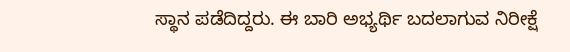ಸ್ಥಾನ ಪಡೆದಿದ್ದರು. ಈ ಬಾರಿ ಅಭ್ಯರ್ಥಿ ಬದಲಾಗುವ ನಿರೀಕ್ಷೆ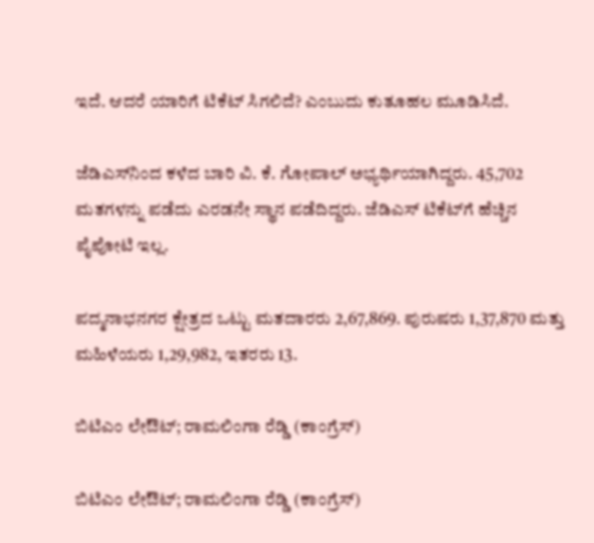ಇದೆ. ಆದರೆ ಯಾರಿಗೆ ಟಿಕೆಟ್ ಸಿಗಲಿದೆ? ಎಂಬುದು ಕುತೂಹಲ ಮೂಡಿಸಿದೆ.

ಜೆಡಿಎಸ್‌ನಿಂದ ಕಳೆದ ಬಾರಿ ವಿ. ಕೆ. ಗೋಪಾಲ್ ಅಭ್ಯರ್ಥಿಯಾಗಿದ್ದರು. 45,702 ಮತಗಳನ್ನು ಪಡೆದು ಎರಡನೇ ಸ್ಥಾನ ಪಡೆದಿದ್ದರು. ಜೆಡಿಎಸ್‌ ಟಿಕೆಟ್‌ಗೆ ಹೆಚ್ಚಿನ ಪೈಪೋಟಿ ಇಲ್ಲ.

ಪದ್ಮನಾಭನಗರ ಕ್ಷೇತ್ರದ ಒಟ್ಟು ಮತದಾರರು 2,67,869. ಪುರುಷರು 1,37,870 ಮತ್ತು ಮಹಿಳೆಯರು 1,29,982, ಇತರರು 13.

ಬಿಟಿಎಂ ಲೇಔಟ್; ರಾಮಲಿಂಗಾ ರೆಡ್ಡಿ (ಕಾಂಗ್ರೆಸ್)

ಬಿಟಿಎಂ ಲೇಔಟ್; ರಾಮಲಿಂಗಾ ರೆಡ್ಡಿ (ಕಾಂಗ್ರೆಸ್)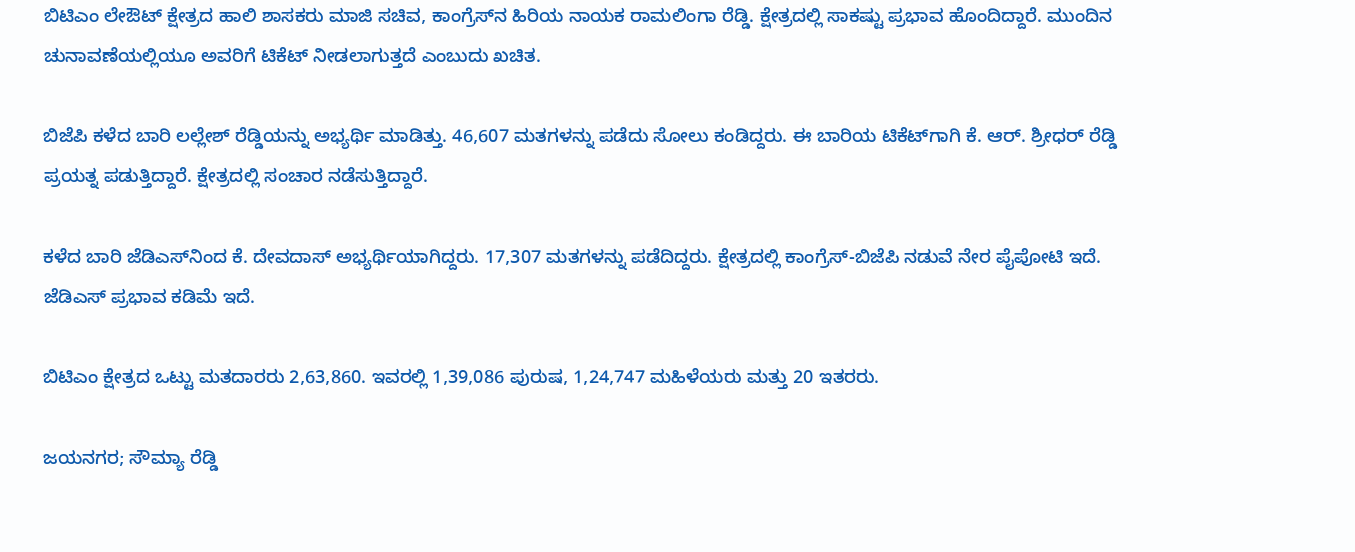ಬಿಟಿಎಂ ಲೇಔಟ್ ಕ್ಷೇತ್ರದ ಹಾಲಿ ಶಾಸಕರು ಮಾಜಿ ಸಚಿವ, ಕಾಂಗ್ರೆಸ್‌ನ ಹಿರಿಯ ನಾಯಕ ರಾಮಲಿಂಗಾ ರೆಡ್ಡಿ. ಕ್ಷೇತ್ರದಲ್ಲಿ ಸಾಕಷ್ಟು ಪ್ರಭಾವ ಹೊಂದಿದ್ದಾರೆ. ಮುಂದಿನ ಚುನಾವಣೆಯಲ್ಲಿಯೂ ಅವರಿಗೆ ಟಿಕೆಟ್ ನೀಡಲಾಗುತ್ತದೆ ಎಂಬುದು ಖಚಿತ.

ಬಿಜೆಪಿ ಕಳೆದ ಬಾರಿ ಲಲ್ಲೇಶ್ ರೆಡ್ಡಿಯನ್ನು ಅಭ್ಯರ್ಥಿ ಮಾಡಿತ್ತು. 46,607 ಮತಗಳನ್ನು ಪಡೆದು ಸೋಲು ಕಂಡಿದ್ದರು. ಈ ಬಾರಿಯ ಟಿಕೆಟ್‌ಗಾಗಿ ಕೆ. ಆರ್. ಶ್ರೀಧರ್‌ ರೆಡ್ಡಿ ಪ್ರಯತ್ನ ಪಡುತ್ತಿದ್ದಾರೆ. ಕ್ಷೇತ್ರದಲ್ಲಿ ಸಂಚಾರ ನಡೆಸುತ್ತಿದ್ದಾರೆ.

ಕಳೆದ ಬಾರಿ ಜೆಡಿಎಸ್‌ನಿಂದ ಕೆ. ದೇವದಾಸ್ ಅಭ್ಯರ್ಥಿಯಾಗಿದ್ದರು. 17,307 ಮತಗಳನ್ನು ಪಡೆದಿದ್ದರು. ಕ್ಷೇತ್ರದಲ್ಲಿ ಕಾಂಗ್ರೆಸ್‌-ಬಿಜೆಪಿ ನಡುವೆ ನೇರ ಪೈಪೋಟಿ ಇದೆ. ಜೆಡಿಎಸ್‌ ಪ್ರಭಾವ ಕಡಿಮೆ ಇದೆ.

ಬಿಟಿಎಂ ಕ್ಷೇತ್ರದ ಒಟ್ಟು ಮತದಾರರು 2,63,860. ಇವರಲ್ಲಿ 1,39,086 ಪುರುಷ, 1,24,747 ಮಹಿಳೆಯರು ಮತ್ತು 20 ಇತರರು.

ಜಯನಗರ; ಸೌಮ್ಯಾ ರೆಡ್ಡಿ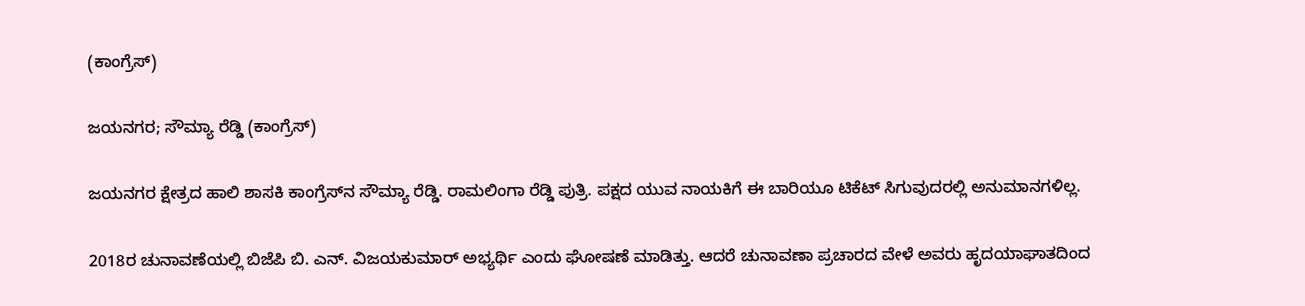(ಕಾಂಗ್ರೆಸ್)

ಜಯನಗರ; ಸೌಮ್ಯಾ ರೆಡ್ಡಿ (ಕಾಂಗ್ರೆಸ್)

ಜಯನಗರ ಕ್ಷೇತ್ರದ ಹಾಲಿ ಶಾಸಕಿ ಕಾಂಗ್ರೆಸ್‌ನ ಸೌಮ್ಯಾ ರೆಡ್ಡಿ. ರಾಮಲಿಂಗಾ ರೆಡ್ಡಿ ಪುತ್ರಿ. ಪಕ್ಷದ ಯುವ ನಾಯಕಿಗೆ ಈ ಬಾರಿಯೂ ಟಿಕೆಟ್ ಸಿಗುವುದರಲ್ಲಿ ಅನುಮಾನಗಳಿಲ್ಲ.

2018ರ ಚುನಾವಣೆಯಲ್ಲಿ ಬಿಜೆಪಿ ಬಿ. ಎನ್‌. ವಿಜಯಕುಮಾರ್‌ ಅಭ್ಯರ್ಥಿ ಎಂದು ಘೋಷಣೆ ಮಾಡಿತ್ತು. ಆದರೆ ಚುನಾವಣಾ ಪ್ರಚಾರದ ವೇಳೆ ಅವರು ಹೃದಯಾಘಾತದಿಂದ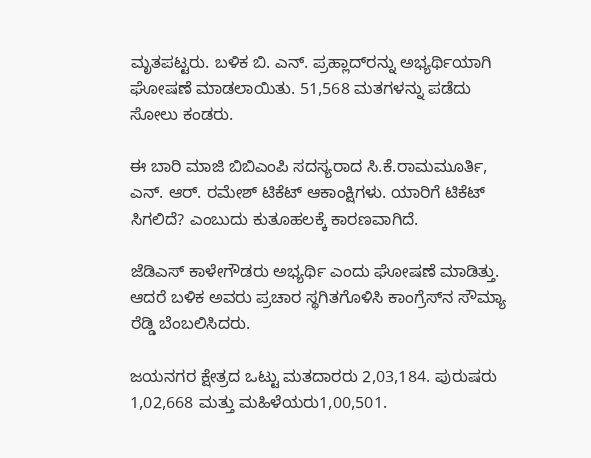ಮೃತಪಟ್ಟರು. ಬಳಿಕ ಬಿ. ಎನ್. ಪ್ರಹ್ಲಾದ್‌ರನ್ನು ಅಭ್ಯರ್ಥಿಯಾಗಿ ಘೋಷಣೆ ಮಾಡಲಾಯಿತು. 51,568 ಮತಗಳನ್ನು ಪಡೆದು ಸೋಲು ಕಂಡರು.

ಈ ಬಾರಿ ಮಾಜಿ ಬಿಬಿಎಂಪಿ ಸದಸ್ಯರಾದ ಸಿ.ಕೆ.ರಾಮಮೂರ್ತಿ, ಎನ್. ಆರ್. ರಮೇಶ್ ಟಿಕೆಟ್ ಆಕಾಂಕ್ಷಿಗಳು. ಯಾರಿಗೆ ಟಿಕೆಟ್ ಸಿಗಲಿದೆ? ಎಂಬುದು ಕುತೂಹಲಕ್ಕೆ ಕಾರಣವಾಗಿದೆ.

ಜೆಡಿಎಸ್‌ ಕಾಳೇಗೌಡರು ಅಭ್ಯರ್ಥಿ ಎಂದು ಘೋಷಣೆ ಮಾಡಿತ್ತು. ಆದರೆ ಬಳಿಕ ಅವರು ಪ್ರಚಾರ ಸ್ಥಗಿತಗೊಳಿಸಿ ಕಾಂಗ್ರೆಸ್‌ನ ಸೌಮ್ಯಾ ರೆಡ್ಡಿ ಬೆಂಬಲಿಸಿದರು.

ಜಯನಗರ ಕ್ಷೇತ್ರದ ಒಟ್ಟು ಮತದಾರರು 2,03,184. ಪುರುಷರು 1,02,668 ಮತ್ತು ಮಹಿಳೆಯರು1,00,501.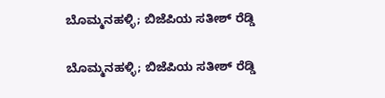ಬೊಮ್ಮನಹಳ್ಳಿ; ಬಿಜೆಪಿಯ ಸತೀಶ್ ರೆಡ್ಡಿ

ಬೊಮ್ಮನಹಳ್ಳಿ; ಬಿಜೆಪಿಯ ಸತೀಶ್ ರೆಡ್ಡಿ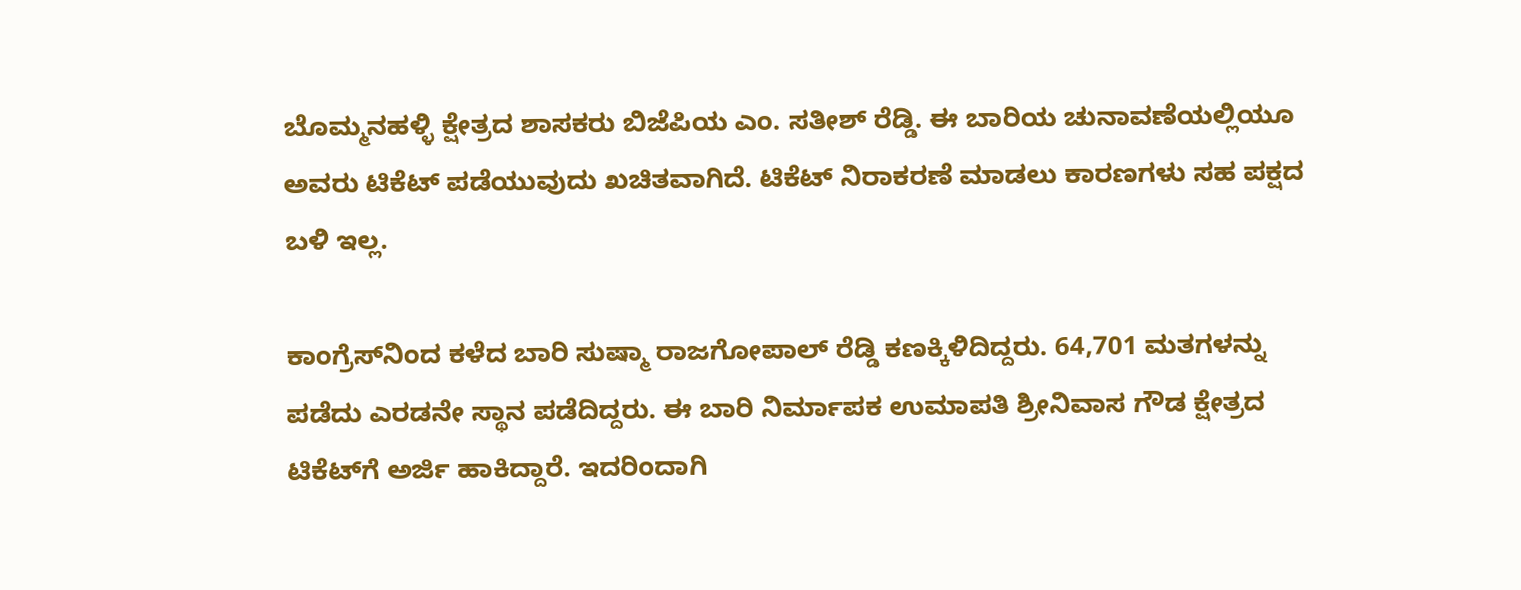ಬೊಮ್ಮನಹಳ್ಳಿ ಕ್ಷೇತ್ರದ ಶಾಸಕರು ಬಿಜೆಪಿಯ ಎಂ. ಸತೀಶ್ ರೆಡ್ಡಿ. ಈ ಬಾರಿಯ ಚುನಾವಣೆಯಲ್ಲಿಯೂ ಅವರು ಟಿಕೆಟ್ ಪಡೆಯುವುದು ಖಚಿತವಾಗಿದೆ. ಟಿಕೆಟ್ ನಿರಾಕರಣೆ ಮಾಡಲು ಕಾರಣಗಳು ಸಹ ಪಕ್ಷದ ಬಳಿ ಇಲ್ಲ.

ಕಾಂಗ್ರೆಸ್‌ನಿಂದ ಕಳೆದ ಬಾರಿ ಸುಷ್ಮಾ ರಾಜಗೋಪಾಲ್ ರೆಡ್ಡಿ ಕಣಕ್ಕಿಳಿದಿದ್ದರು. 64,701 ಮತಗಳನ್ನು ಪಡೆದು ಎರಡನೇ ಸ್ಥಾನ ಪಡೆದಿದ್ದರು. ಈ ಬಾರಿ ನಿರ್ಮಾಪಕ ಉಮಾಪತಿ ಶ್ರೀನಿವಾಸ ಗೌಡ ಕ್ಷೇತ್ರದ ಟಿಕೆಟ್‌ಗೆ ಅರ್ಜಿ ಹಾಕಿದ್ದಾರೆ. ಇದರಿಂದಾಗಿ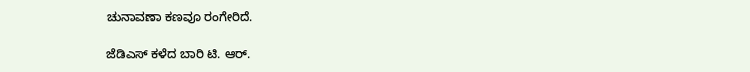ಚುನಾವಣಾ ಕಣವೂ ರಂಗೇರಿದೆ.

ಜೆಡಿಎಸ್ ಕಳೆದ ಬಾರಿ ಟಿ. ಆರ್.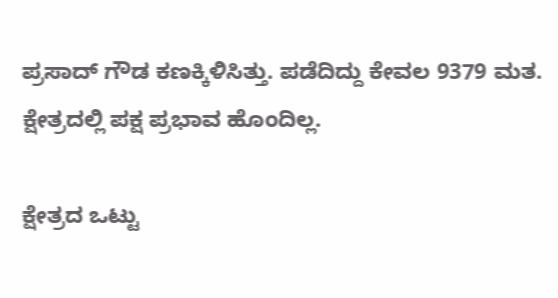ಪ್ರಸಾದ್ ಗೌಡ ಕಣಕ್ಕಿಳಿಸಿತ್ತು. ಪಡೆದಿದ್ದು ಕೇವಲ 9379 ಮತ. ಕ್ಷೇತ್ರದಲ್ಲಿ ಪಕ್ಷ ಪ್ರಭಾವ ಹೊಂದಿಲ್ಲ.

ಕ್ಷೇತ್ರದ ಒಟ್ಟು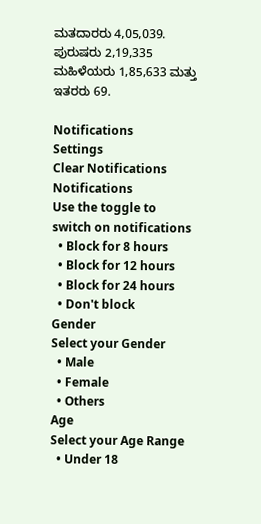ಮತದಾರರು 4,05,039. ಪುರುಷರು 2,19,335 ಮಹಿಳೆಯರು 1,85,633 ಮತ್ತು ಇತರರು 69.

Notifications
Settings
Clear Notifications
Notifications
Use the toggle to switch on notifications
  • Block for 8 hours
  • Block for 12 hours
  • Block for 24 hours
  • Don't block
Gender
Select your Gender
  • Male
  • Female
  • Others
Age
Select your Age Range
  • Under 18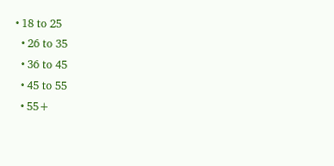• 18 to 25
  • 26 to 35
  • 36 to 45
  • 45 to 55
  • 55+